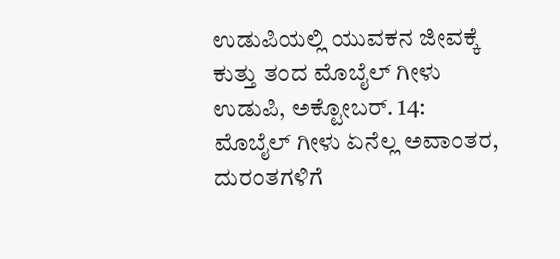ಉಡುಪಿಯಲ್ಲಿ ಯುವಕನ ಜೀವಕ್ಕೆ ಕುತ್ತು ತಂದ ಮೊಬೈಲ್ ಗೀಳು
ಉಡುಪಿ, ಅಕ್ಟೋಬರ್. 14: ಮೊಬೈಲ್ ಗೀಳು ಏನೆಲ್ಲ ಅವಾಂತರ, ದುರಂತಗಳಿಗೆ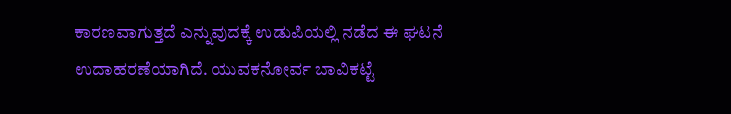ಕಾರಣವಾಗುತ್ತದೆ ಎನ್ನುವುದಕ್ಕೆ ಉಡುಪಿಯಲ್ಲಿ ನಡೆದ ಈ ಘಟನೆ ಉದಾಹರಣೆಯಾಗಿದೆ. ಯುವಕನೋರ್ವ ಬಾವಿಕಟ್ಟೆ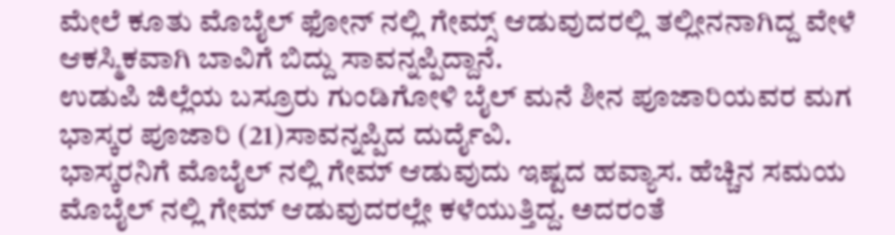ಮೇಲೆ ಕೂತು ಮೊಬೈಲ್ ಫೋನ್ ನಲ್ಲಿ ಗೇಮ್ಸ್ ಆಡುವುದರಲ್ಲಿ ತಲ್ಲೀನನಾಗಿದ್ದ ವೇಳೆ ಆಕಸ್ಮಿಕವಾಗಿ ಬಾವಿಗೆ ಬಿದ್ದು ಸಾವನ್ನಪ್ಪಿದ್ದಾನೆ.
ಉಡುಪಿ ಜಿಲ್ಲೆಯ ಬಸ್ರೂರು ಗುಂಡಿಗೋಳಿ ಬೈಲ್ ಮನೆ ಶೀನ ಪೂಜಾರಿಯವರ ಮಗ ಭಾಸ್ಕರ ಪೂಜಾರಿ (21)ಸಾವನ್ನಪ್ಪಿದ ದುರ್ದೈವಿ.
ಭಾಸ್ಕರನಿಗೆ ಮೊಬೈಲ್ ನಲ್ಲಿ ಗೇಮ್ ಆಡುವುದು ಇಷ್ಟದ ಹವ್ಯಾಸ. ಹೆಚ್ಚಿನ ಸಮಯ ಮೊಬೈಲ್ ನಲ್ಲಿ ಗೇಮ್ ಆಡುವುದರಲ್ಲೇ ಕಳೆಯುತ್ತಿದ್ದ. ಅದರಂತೆ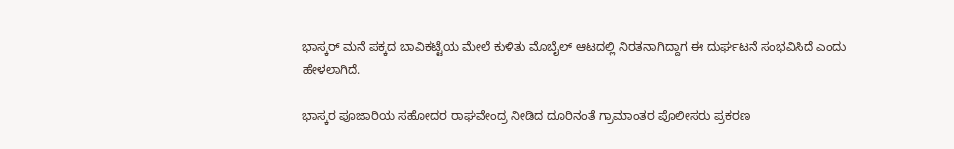ಭಾಸ್ಕರ್ ಮನೆ ಪಕ್ಕದ ಬಾವಿಕಟ್ಟೆಯ ಮೇಲೆ ಕುಳಿತು ಮೊಬೈಲ್ ಆಟದಲ್ಲಿ ನಿರತನಾಗಿದ್ದಾಗ ಈ ದುರ್ಘಟನೆ ಸಂಭವಿಸಿದೆ ಎಂದು ಹೇಳಲಾಗಿದೆ.

ಭಾಸ್ಕರ ಪೂಜಾರಿಯ ಸಹೋದರ ರಾಘವೇಂದ್ರ ನೀಡಿದ ದೂರಿನಂತೆ ಗ್ರಾಮಾಂತರ ಪೊಲೀಸರು ಪ್ರಕರಣ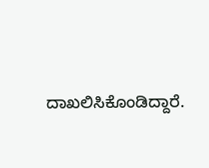ದಾಖಲಿಸಿಕೊಂಡಿದ್ದಾರೆ.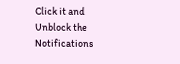Click it and Unblock the Notifications